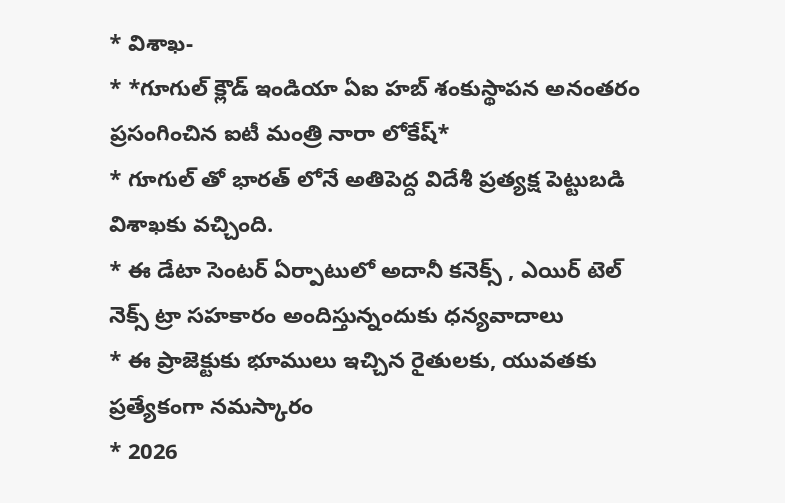* విశాఖ-
* *గూగుల్ క్లౌడ్ ఇండియా ఏఐ హబ్ శంకుస్థాపన అనంతరం ప్రసంగించిన ఐటీ మంత్రి నారా లోకేష్*
* గూగుల్ తో భారత్ లోనే అతిపెద్ద విదేశీ ప్రత్యక్ష పెట్టుబడి విశాఖకు వచ్చింది.
* ఈ డేటా సెంటర్ ఏర్పాటులో అదానీ కనెక్స్ , ఎయిర్ టెల్ నెక్స్ ట్రా సహకారం అందిస్తున్నందుకు ధన్యవాదాలు
* ఈ ప్రాజెక్టుకు భూములు ఇచ్చిన రైతులకు, యువతకు ప్రత్యేకంగా నమస్కారం
* 2026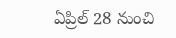ఏప్రిల్ 28 నుంచి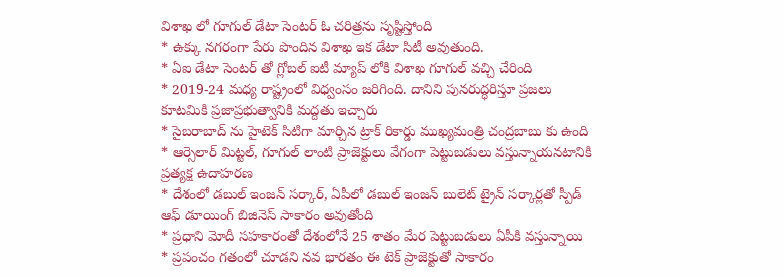విశాఖ లో గూగుల్ డేటా సెంటర్ ఓ చరిత్రను సృష్టిస్తోంది
* ఉక్కు నగరంగా పేరు పొందిన విశాఖ ఇక డేటా సిటీ అవుతుంది.
* ఏఐ డేటా సెంటర్ తో గ్లోబల్ ఐటీ మ్యాప్ లోకి విశాఖ గూగుల్ వచ్చి చేరింది
* 2019-24 మధ్య రాష్ట్రంలో విధ్వంసం జరిగింది. దానిని పునరుద్ధరిస్తూ ప్రజలు కూటమికి ప్రజాప్రభుత్వానికి మద్దతు ఇచ్చారు
* సైబరాబాద్ ను హైటెక్ సిటిగా మార్చిన ట్రాక్ రికార్డు ముఖ్యమంత్రి చంద్రబాబు కు ఉంది
* ఆర్సెలార్ మిట్టల్, గూగుల్ లాంటి ప్రాజెక్టులు వేగంగా పెట్టుబడులు వస్తున్నాయనటానికి ప్రత్యక్ష ఉదాహరణ
* దేశంలో డబుల్ ఇంజన్ సర్కార్, ఏపీలో డబుల్ ఇంజన్ బులెట్ ట్రైన్ సర్కార్లతో స్పీడ్ ఆఫ్ డూయింగ్ బిజినెస్ సాకారం అవుతోంది
* ప్రధాని మోదీ సహకారంతో దేశంలోనే 25 శాతం మేర పెట్టుబడులు ఏపీకి వస్తున్నాయి
* ప్రపంచం గతంలో చూడని నవ భారతం ఈ టెక్ ప్రాజెక్టుతో సాకారం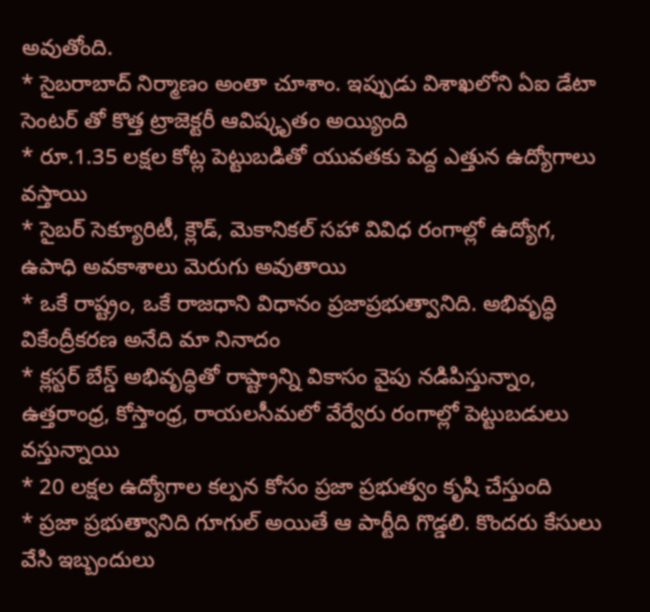అవుతోంది.
* సైబరాబాద్ నిర్మాణం అంతా చూశాం. ఇప్పుడు విశాఖలోని ఏఐ డేటా సెంటర్ తో కొత్త ట్రాజెక్టరీ ఆవిష్కృతం అయ్యింది
* రూ.1.35 లక్షల కోట్ల పెట్టుబడితో యువతకు పెద్ద ఎత్తున ఉద్యోగాలు వస్తాయి
* సైబర్ సెక్యూరిటీ, క్లౌడ్, మెకానికల్ సహా వివిధ రంగాల్లో ఉద్యోగ, ఉపాధి అవకాశాలు మెరుగు అవుతాయి
* ఒకే రాష్ట్రం, ఒకే రాజధాని విధానం ప్రజాప్రభుత్వానిది. అభివృద్ధి వికేంద్రీకరణ అనేది మా నినాదం
* క్లస్టర్ బేస్డ్ అభివృద్ధితో రాష్ట్రాన్ని వికాసం వైపు నడిపిస్తున్నాం, ఉత్తరాంధ్ర, కోస్తాంధ్ర, రాయలసీమలో వేర్వేరు రంగాల్లో పెట్టుబడులు వస్తున్నాయి
* 20 లక్షల ఉద్యోగాల కల్పన కోసం ప్రజా ప్రభుత్వం కృషి చేస్తుంది
* ప్రజా ప్రభుత్వానిది గూగుల్ అయితే ఆ పార్టీది గొడ్డలి. కొందరు కేసులు వేసి ఇబ్బందులు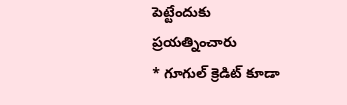పెట్టేందుకు ప్రయత్నించారు
* గూగుల్ క్రెడిట్ కూడా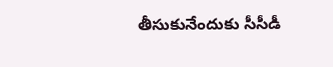తీసుకునేందుకు సీసీడీ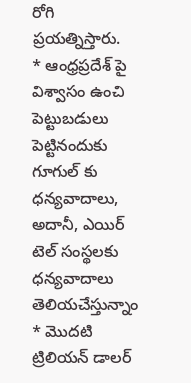రోగి ప్రయత్నిస్తారు.
* ఆంధ్రప్రదేశ్ పై విశ్వాసం ఉంచి పెట్టుబడులు పెట్టినందుకు గూగుల్ కు ధన్యవాదాలు, అదానీ, ఎయిర్ టెల్ సంస్థలకు ధన్యవాదాలు తెలియచేస్తున్నాం
* మొదటి ట్రిలియన్ డాలర్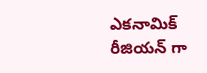ఎకనామిక్ రీజియన్ గా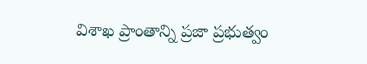విశాఖ ప్రాంతాన్ని ప్రజా ప్రభుత్వం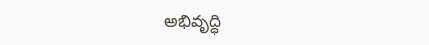అభివృద్ధి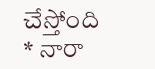చేస్తోంది
* నారా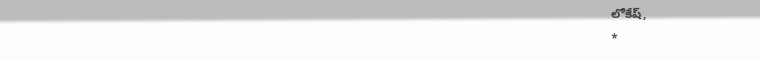లోకేష్,
*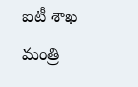ఐటీ శాఖ మంత్రి